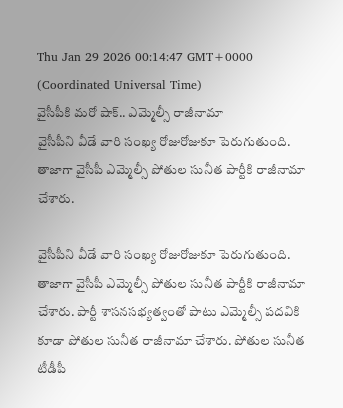Thu Jan 29 2026 00:14:47 GMT+0000 (Coordinated Universal Time)
వైసీపీకి మరో షాక్.. ఎమ్మెల్సీ రాజీనామా
వైసీపీని వీడే వారి సంఖ్య రోజురోజుకూ పెరుగుతుంది. తాజాగా వైసీపీ ఎమ్మెల్సీ పోతుల సునీత పార్టీకి రాజీనామా చేశారు.

వైసీపీని వీడే వారి సంఖ్య రోజురోజుకూ పెరుగుతుంది. తాజాగా వైసీపీ ఎమ్మెల్సీ పోతుల సునీత పార్టీకి రాజీనామా చేశారు. పార్టీ శాసనసభ్యత్వంతో పాటు ఎమ్మెల్సీ పదవికి కూడా పోతుల సునీత రాజీనామా చేశారు. పోతుల సునీత టీడీపీ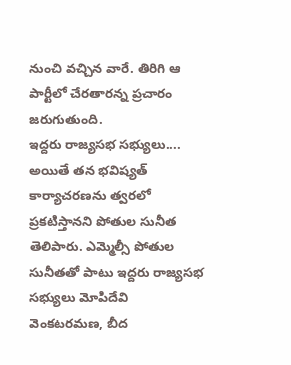నుంచి వచ్చిన వారే. తిరిగి ఆ పార్టీలో చేరతారన్న ప్రచారం జరుగుతుంది.
ఇద్దరు రాజ్యసభ సభ్యులు....
అయితే తన భవిష్యత్ కార్యాచరణను త్వరలో ప్రకటిస్తానని పోతుల సునీత తెలిపారు. ఎమ్మెల్సీ పోతుల సునీతతో పాటు ఇద్దరు రాజ్యసభ సభ్యులు మోపిదేవి వెంకటరమణ, బీద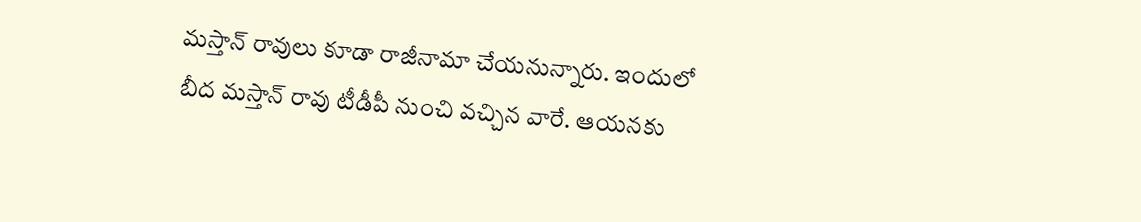మస్తాన్ రావులు కూడా రాజీనామా చేయనున్నారు. ఇందులో బీద మస్తాన్ రావు టీడీపీ నుంచి వచ్చిన వారే. ఆయనకు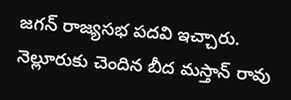జగన్ రాజ్యసభ పదవి ఇచ్చారు. నెల్లూరుకు చెందిన బీద మస్తాన్ రావు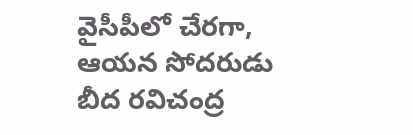వైసీపీలో చేరగా, ఆయన సోదరుడు బీద రవిచంద్ర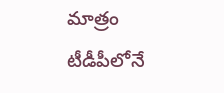మాత్రం టీడీపీలోనే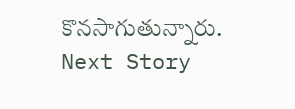కొనసాగుతున్నారు.
Next Story